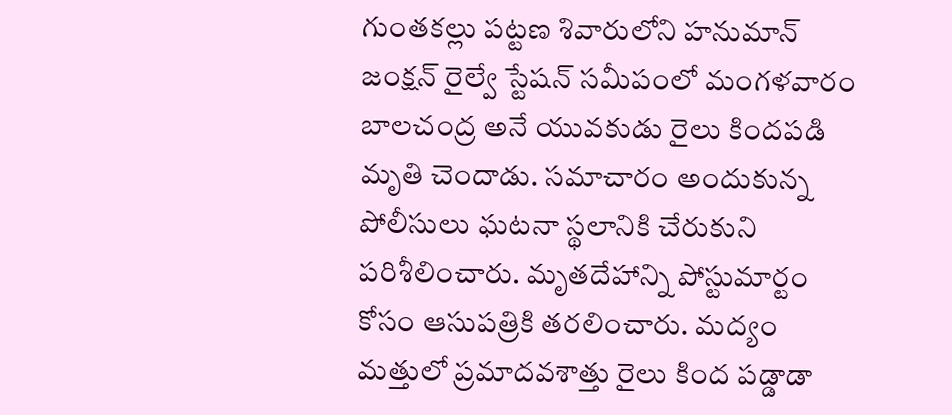గుంతకల్లు పట్టణ శివారులోని హనుమాన్ జంక్షన్ రైల్వే స్టేషన్ సమీపంలో మంగళవారం బాలచంద్ర అనే యువకుడు రైలు కిందపడి మృతి చెందాడు. సమాచారం అందుకున్న పోలీసులు ఘటనా స్థలానికి చేరుకుని పరిశీలించారు. మృతదేహాన్ని పోస్టుమార్టం కోసం ఆసుపత్రికి తరలించారు. మద్యం మత్తులో ప్రమాదవశాత్తు రైలు కింద పడ్డాడా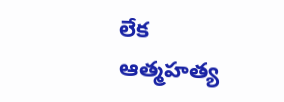లేక ఆత్మహత్య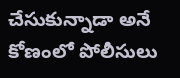చేసుకున్నాడా అనే కోణంలో పోలీసులు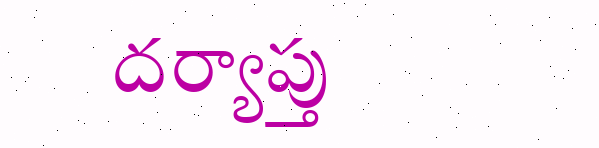దర్యాప్తు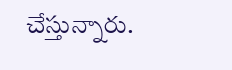చేస్తున్నారు.